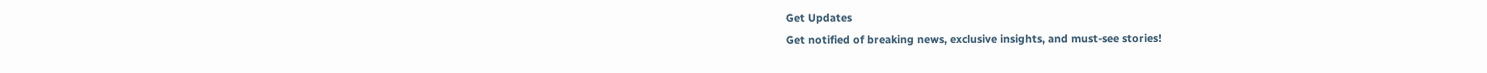Get Updates
Get notified of breaking news, exclusive insights, and must-see stories!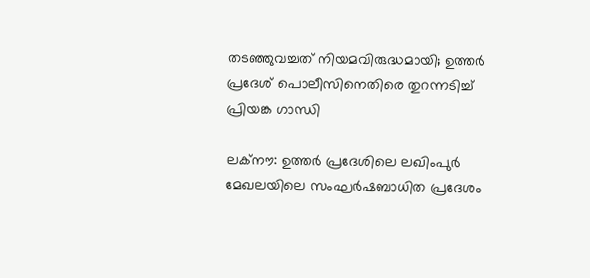തടഞ്ഞുവച്ചത് നിയമവിരുദ്ധമായി; ഉത്തര്‍ പ്രദേശ് പൊലീസിനെതിരെ തുറന്നടിച്ച് പ്രിയങ്ക ഗാന്ധി

ലക്‌നൗ: ഉത്തര്‍ പ്രദേശിലെ ലഖിംപുര്‍ മേഖലയിലെ സംഘര്‍ഷബാധിത പ്രദേശം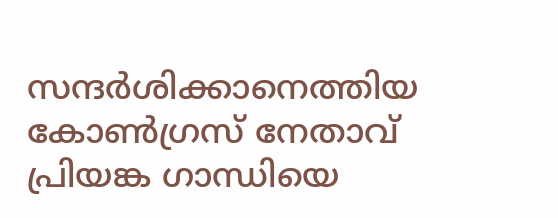സന്ദര്‍ശിക്കാനെത്തിയ കോണ്‍ഗ്രസ് നേതാവ് പ്രിയങ്ക ഗാന്ധിയെ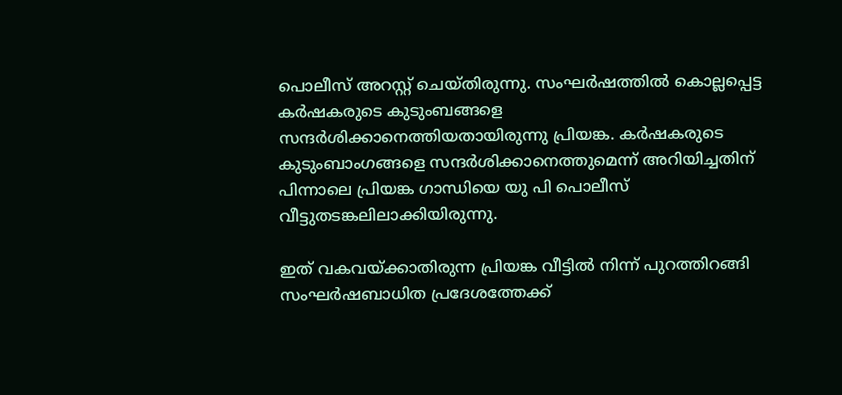പൊലീസ് അറസ്റ്റ് ചെയ്തിരുന്നു. സംഘര്‍ഷത്തില്‍ കൊല്ലപ്പെട്ട കര്‍ഷകരുടെ കുടുംബങ്ങളെ സന്ദര്‍ശിക്കാനെത്തിയതായിരുന്നു പ്രിയങ്ക. കര്‍ഷകരുടെ കുടുംബാംഗങ്ങളെ സന്ദര്‍ശിക്കാനെത്തുമെന്ന് അറിയിച്ചതിന് പിന്നാലെ പ്രിയങ്ക ഗാന്ധിയെ യു പി പൊലീസ് വീട്ടുതടങ്കലിലാക്കിയിരുന്നു.

ഇത് വകവയ്ക്കാതിരുന്ന പ്രിയങ്ക വീട്ടില്‍ നിന്ന് പുറത്തിറങ്ങി സംഘര്‍ഷബാധിത പ്രദേശത്തേക്ക്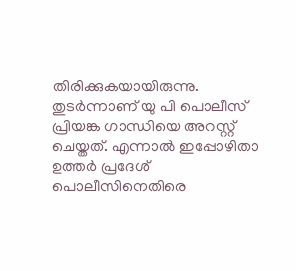തിരിക്കുകയായിരുന്നു. തുടര്‍ന്നാണ് യു പി പൊലീസ് പ്രിയങ്ക ഗാന്ധിയെ അറസ്റ്റ് ചെയ്തത്. എന്നാല്‍ ഇപ്പോഴിതാ ഉത്തര്‍ പ്രദേശ് പൊലീസിനെതിരെ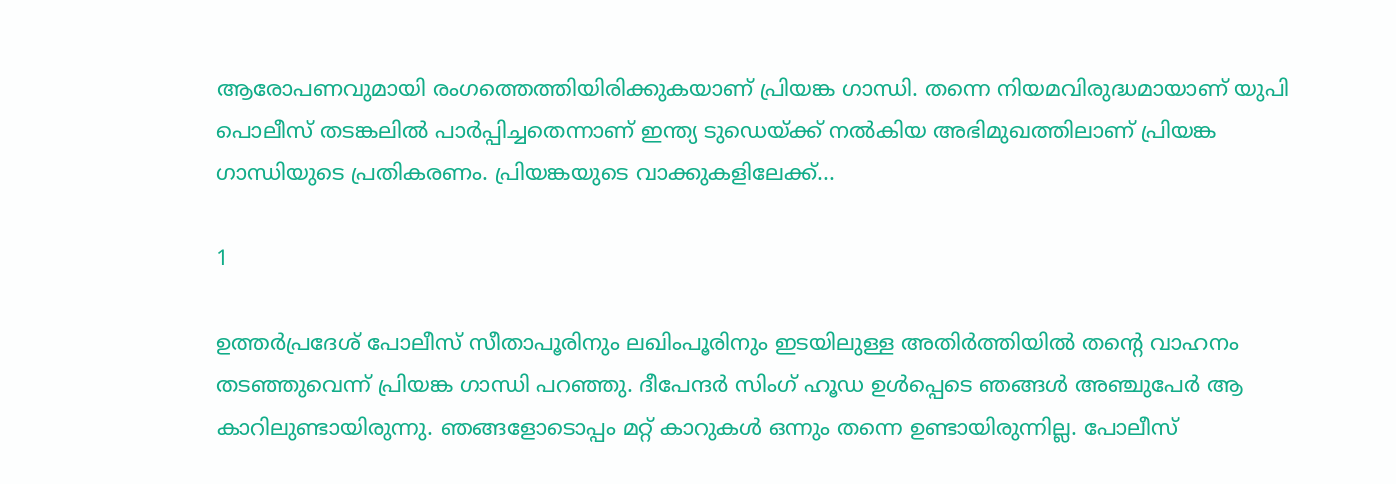ആരോപണവുമായി രംഗത്തെത്തിയിരിക്കുകയാണ് പ്രിയങ്ക ഗാന്ധി. തന്നെ നിയമവിരുദ്ധമായാണ് യുപി പൊലീസ് തടങ്കലില്‍ പാര്‍പ്പിച്ചതെന്നാണ് ഇന്ത്യ ടുഡെയ്ക്ക് നല്‍കിയ അഭിമുഖത്തിലാണ് പ്രിയങ്ക ഗാന്ധിയുടെ പ്രതികരണം. പ്രിയങ്കയുടെ വാക്കുകളിലേക്ക്...

1

ഉത്തര്‍പ്രദേശ് പോലീസ് സീതാപൂരിനും ലഖിംപൂരിനും ഇടയിലുള്ള അതിര്‍ത്തിയില്‍ തന്റെ വാഹനം തടഞ്ഞുവെന്ന് പ്രിയങ്ക ഗാന്ധി പറഞ്ഞു. ദീപേന്ദര്‍ സിംഗ് ഹൂഡ ഉള്‍പ്പെടെ ഞങ്ങള്‍ അഞ്ചുപേര്‍ ആ കാറിലുണ്ടായിരുന്നു. ഞങ്ങളോടൊപ്പം മറ്റ് കാറുകള്‍ ഒന്നും തന്നെ ഉണ്ടായിരുന്നില്ല. പോലീസ്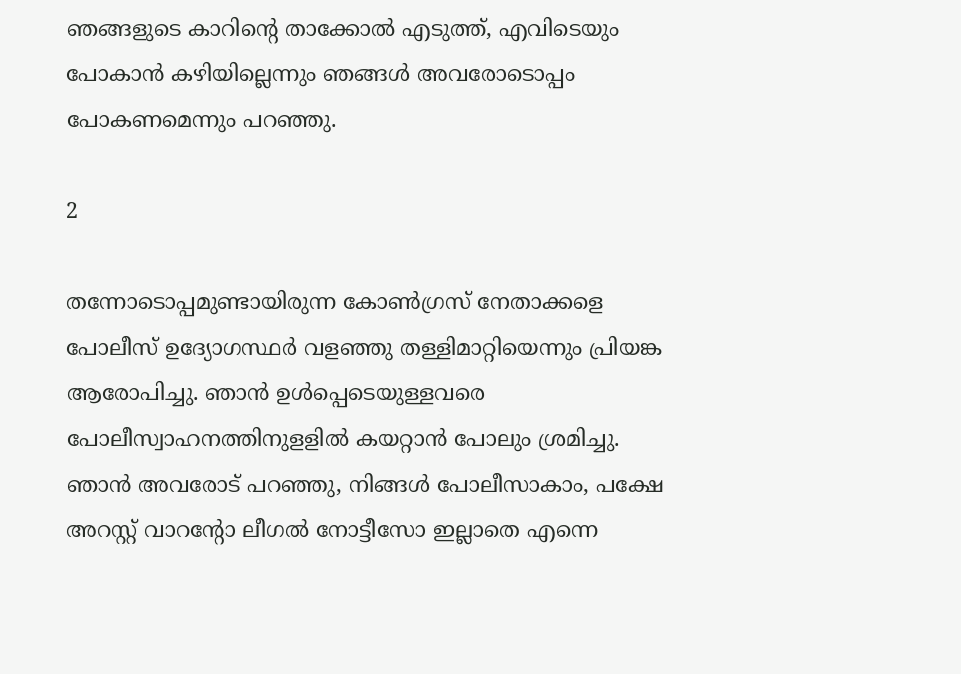ഞങ്ങളുടെ കാറിന്റെ താക്കോല്‍ എടുത്ത്, എവിടെയും പോകാന്‍ കഴിയില്ലെന്നും ഞങ്ങള്‍ അവരോടൊപ്പം പോകണമെന്നും പറഞ്ഞു.

2

തന്നോടൊപ്പമുണ്ടായിരുന്ന കോണ്‍ഗ്രസ് നേതാക്കളെ പോലീസ് ഉദ്യോഗസ്ഥര്‍ വളഞ്ഞു തള്ളിമാറ്റിയെന്നും പ്രിയങ്ക ആരോപിച്ചു. ഞാന്‍ ഉള്‍പ്പെടെയുള്ളവരെ പോലീസ്വാഹനത്തിനുളളില്‍ കയറ്റാന്‍ പോലും ശ്രമിച്ചു. ഞാന്‍ അവരോട് പറഞ്ഞു, നിങ്ങള്‍ പോലീസാകാം, പക്ഷേ അറസ്റ്റ് വാറന്റോ ലീഗല്‍ നോട്ടീസോ ഇല്ലാതെ എന്നെ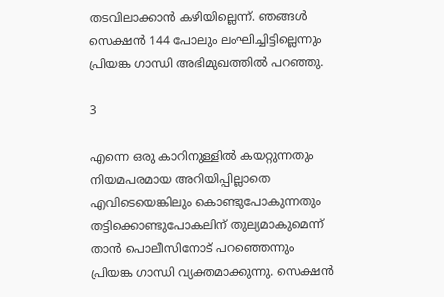തടവിലാക്കാന്‍ കഴിയില്ലെന്ന്. ഞങ്ങള്‍ സെക്ഷന്‍ 144 പോലും ലംഘിച്ചിട്ടില്ലെന്നും പ്രിയങ്ക ഗാന്ധി അഭിമുഖത്തില്‍ പറഞ്ഞു.

3

എന്നെ ഒരു കാറിനുള്ളില്‍ കയറ്റുന്നതും നിയമപരമായ അറിയിപ്പില്ലാതെ എവിടെയെങ്കിലും കൊണ്ടുപോകുന്നതും തട്ടിക്കൊണ്ടുപോകലിന് തുല്യമാകുമെന്ന് താന്‍ പൊലീസിനോട് പറഞ്ഞെന്നും പ്രിയങ്ക ഗാന്ധി വ്യക്തമാക്കുന്നു. സെക്ഷന്‍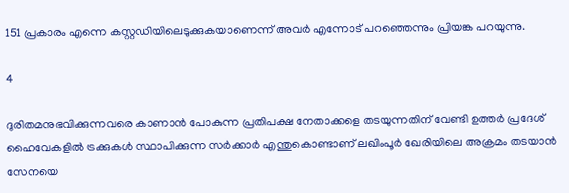151 പ്രകാരം എന്നെ കസ്റ്റഡിയിലെടുക്കുകയാണെന്ന് അവര്‍ എന്നോട് പറഞ്ഞെന്നും പ്രിയങ്ക പറയുന്നു.

4

ദുരിതമനുഭവിക്കുന്നവരെ കാണാന്‍ പോകുന്ന പ്രതിപക്ഷ നേതാക്കളെ തടയുന്നതിന് വേണ്ടി ഉത്തര്‍ പ്രദേശ് ഹൈവേകളില്‍ ട്രക്കുകള്‍ സ്ഥാപിക്കുന്ന സര്‍ക്കാര്‍ എന്തുകൊണ്ടാണ് ലഖിംപൂര്‍ ഖേരിയിലെ അക്രമം തടയാന്‍ സേനയെ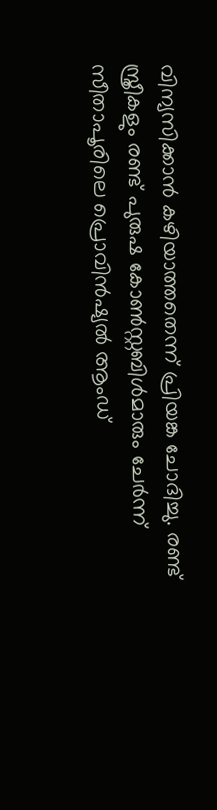വിന്യസിക്കാന്‍ കഴിയാത്തതെന്ന് പ്രിയങ്ക ചോദിച്ചു. രണ്ട് സ്ത്രീകളും രണ്ട് പുരുഷ കോണ്‍സ്റ്റബിള്‍മാരും ചേര്‍ന്ന് സീതാപൂരിലെ പ്രൊവിന്‍ഷ്യല്‍ ആംഡ്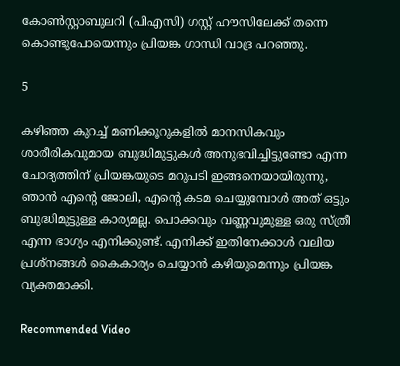കോണ്‍സ്റ്റാബുലറി (പിഎസി) ഗസ്റ്റ് ഹൗസിലേക്ക് തന്നെ കൊണ്ടുപോയെന്നും പ്രിയങ്ക ഗാന്ധി വാദ്ര പറഞ്ഞു.

5

കഴിഞ്ഞ കുറച്ച് മണിക്കൂറുകളില്‍ മാനസികവും ശാരീരികവുമായ ബുദ്ധിമുട്ടുകള്‍ അനുഭവിച്ചിട്ടുണ്ടോ എന്ന ചോദ്യത്തിന് പ്രിയങ്കയുടെ മറുപടി ഇങ്ങനെയായിരുന്നു, ഞാന്‍ എന്റെ ജോലി, എന്റെ കടമ ചെയ്യുമ്പോള്‍ അത് ഒട്ടും ബുദ്ധിമുട്ടുള്ള കാര്യമല്ല. പൊക്കവും വണ്ണവുമുള്ള ഒരു സ്ത്രീ എന്ന ഭാഗ്യം എനിക്കുണ്ട്. എനിക്ക് ഇതിനേക്കാള്‍ വലിയ പ്രശ്‌നങ്ങള്‍ കൈകാര്യം ചെയ്യാന്‍ കഴിയുമെന്നും പ്രിയങ്ക വ്യക്തമാക്കി.

Recommended Video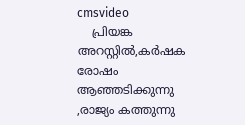cmsvideo
    പ്രിയങ്ക അറസ്റ്റിൽ,കർഷക രോഷം ആഞ്ഞടിക്കുന്നു ,രാജ്യം കത്തുന്നു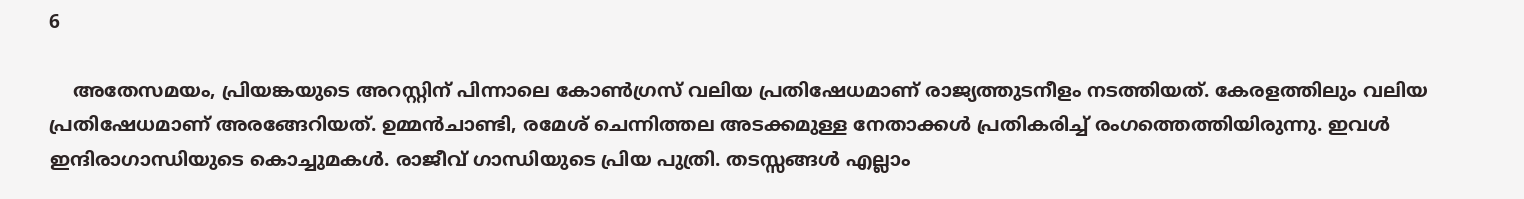6

    അതേസമയം, പ്രിയങ്കയുടെ അറസ്റ്റിന് പിന്നാലെ കോണ്‍ഗ്രസ് വലിയ പ്രതിഷേധമാണ് രാജ്യത്തുടനീളം നടത്തിയത്. കേരളത്തിലും വലിയ പ്രതിഷേധമാണ് അരങ്ങേറിയത്. ഉമ്മന്‍ചാണ്ടി, രമേശ് ചെന്നിത്തല അടക്കമുള്ള നേതാക്കള്‍ പ്രതികരിച്ച് രംഗത്തെത്തിയിരുന്നു. ഇവള്‍ ഇന്ദിരാഗാന്ധിയുടെ കൊച്ചുമകള്‍. രാജീവ് ഗാന്ധിയുടെ പ്രിയ പുത്രി. തടസ്സങ്ങള്‍ എല്ലാം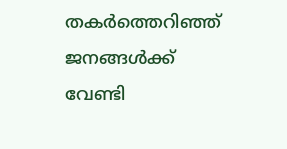തകര്‍ത്തെറിഞ്ഞ് ജനങ്ങള്‍ക്ക് വേണ്ടി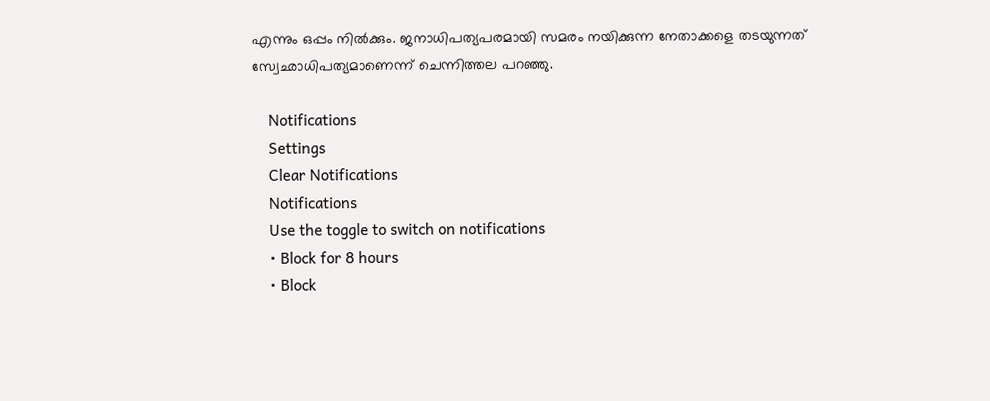എന്നും ഒപ്പം നില്‍ക്കും. ജനാധിപത്യപരമായി സമരം നയിക്കുന്ന നേതാക്കളെ തടയുന്നത് സ്വേഛാധിപത്യമാണെന്ന് ചെന്നിത്തല പറഞ്ഞു.

    Notifications
    Settings
    Clear Notifications
    Notifications
    Use the toggle to switch on notifications
    • Block for 8 hours
    • Block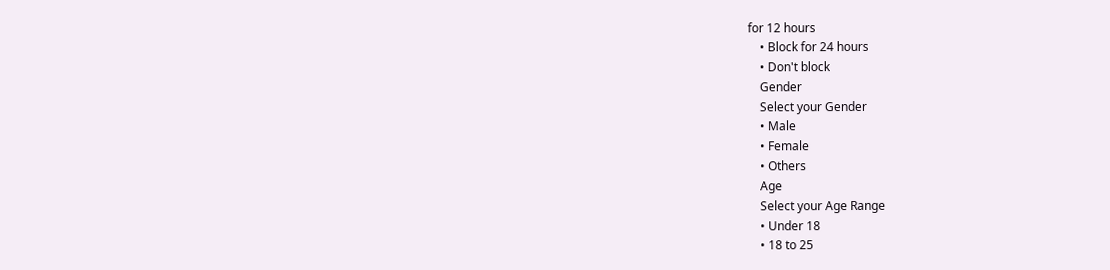for 12 hours
    • Block for 24 hours
    • Don't block
    Gender
    Select your Gender
    • Male
    • Female
    • Others
    Age
    Select your Age Range
    • Under 18
    • 18 to 25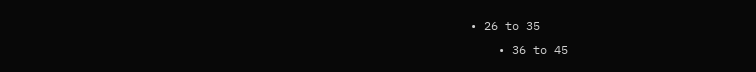• 26 to 35
    • 36 to 45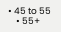• 45 to 55
    • 55+